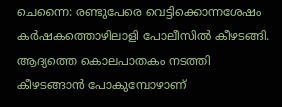ചെന്നൈ: രണ്ടുപേരെ വെട്ടിക്കൊന്നശേഷം കര്‍ഷകത്തൊഴിലാളി പോലീസില്‍ കീഴടങ്ങി. ആദ്യത്തെ കൊലപാതകം നടത്തി കീഴടങ്ങാന്‍ പോകുമ്പോഴാണ്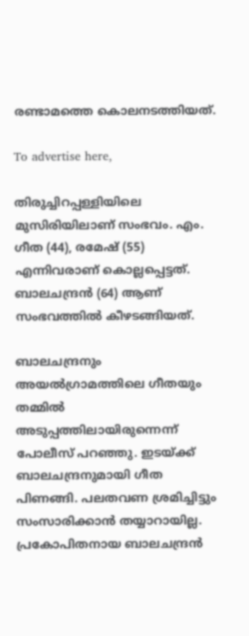രണ്ടാമത്തെ കൊലനടത്തിയത്.

To advertise here,

തിരുച്ചിറപ്പള്ളിയിലെ മുസിരിയിലാണ് സംഭവം. എം. ഗീത (44), രമേഷ് (55) എന്നിവരാണ് കൊല്ലപ്പെട്ടത്. ബാലചന്ദ്രന്‍ (64) ആണ് സംഭവത്തില്‍ കീഴടങ്ങിയത്.

ബാലചന്ദ്രനും അയല്‍ഗ്രാമത്തിലെ ഗീതയും തമ്മില്‍ അടുപ്പത്തിലായിരുന്നെന്ന് പോലീസ് പറഞ്ഞു. ഇടയ്ക്ക് ബാലചന്ദ്രനുമായി ഗീത പിണങ്ങി. പലതവണ ശ്രമിച്ചിട്ടും സംസാരിക്കാന്‍ തയ്യാറായില്ല. പ്രകോപിതനായ ബാലചന്ദ്രന്‍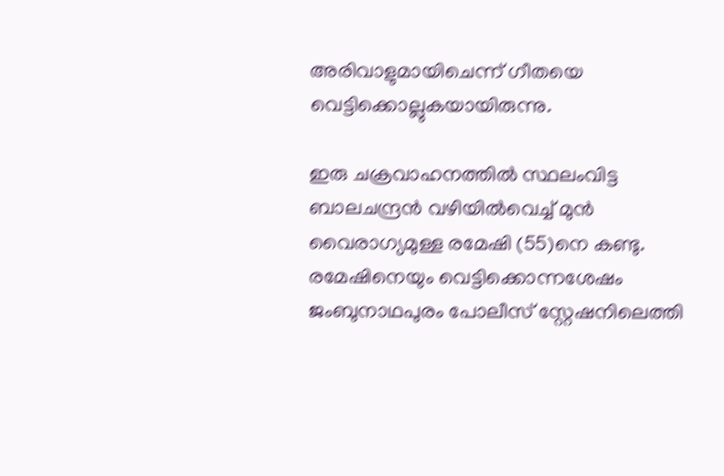അരിവാളുമായിചെന്ന് ഗീതയെ വെട്ടിക്കൊല്ലുകയായിരുന്നു.

ഇരു ചക്രവാഹനത്തില്‍ സ്ഥലംവിട്ട ബാലചന്ദ്രന്‍ വഴിയില്‍വെച്ച് മുന്‍ വൈരാഗ്യമുള്ള രമേഷി (55)നെ കണ്ടു. രമേഷിനെയും വെട്ടിക്കൊന്നശേഷം ജംബുനാഥപുരം പോലീസ് സ്റ്റേഷനിലെത്തി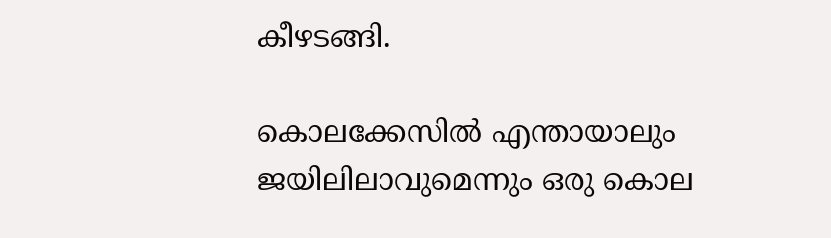കീഴടങ്ങി.

കൊലക്കേസില്‍ എന്തായാലും ജയിലിലാവുമെന്നും ഒരു കൊല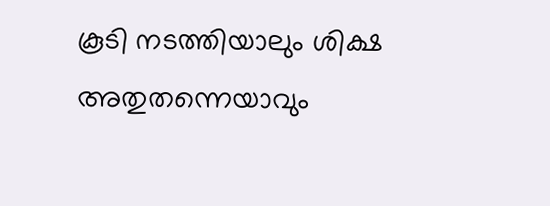കൂടി നടത്തിയാലും ശിക്ഷ അതുതന്നെയാവും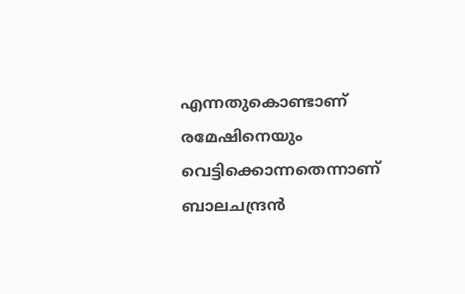എന്നതുകൊണ്ടാണ് രമേഷിനെയും വെട്ടിക്കൊന്നതെന്നാണ് ബാലചന്ദ്രന്‍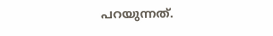പറയുന്നത്.